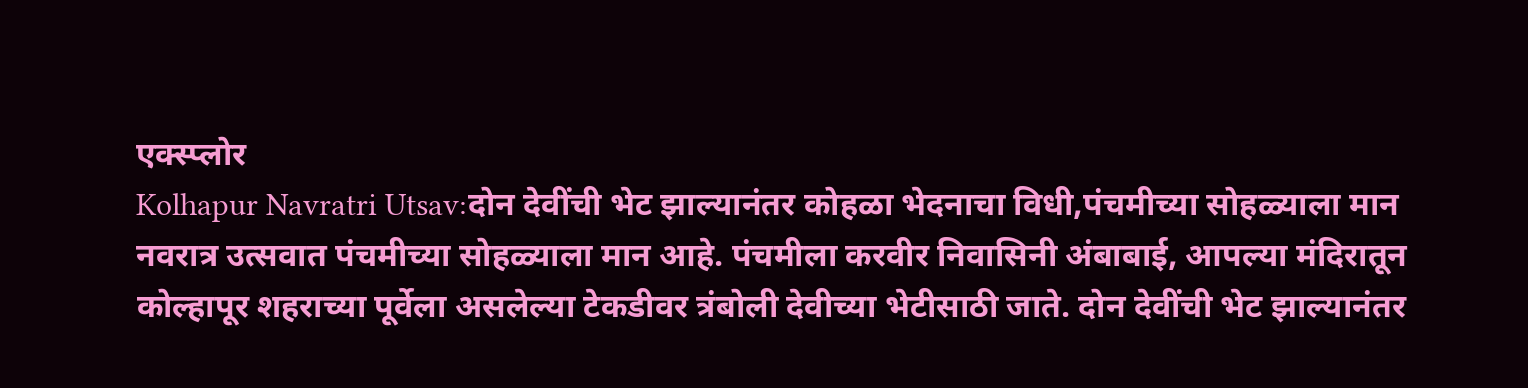एक्स्प्लोर
Kolhapur Navratri Utsav:दोन देवींची भेट झाल्यानंतर कोहळा भेदनाचा विधी,पंचमीच्या सोहळ्याला मान
नवरात्र उत्सवात पंचमीच्या सोहळ्याला मान आहे. पंचमीला करवीर निवासिनी अंबाबाई, आपल्या मंदिरातून कोल्हापूर शहराच्या पूर्वेला असलेल्या टेकडीवर त्रंबोली देवीच्या भेटीसाठी जाते. दोन देवींची भेट झाल्यानंतर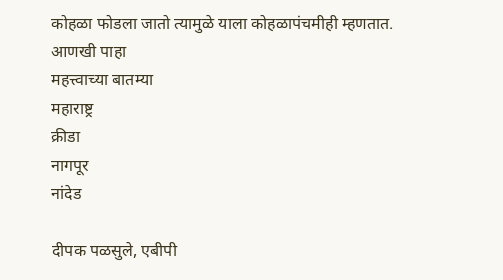कोहळा फोडला जातो त्यामुळे याला कोहळापंचमीही म्हणतात.
आणखी पाहा
महत्त्वाच्या बातम्या
महाराष्ट्र
क्रीडा
नागपूर
नांदेड

दीपक पळसुले, एबीपी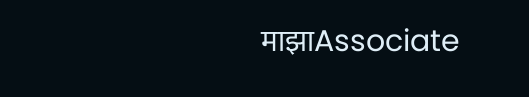माझाAssociate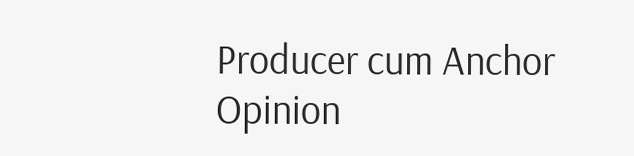Producer cum Anchor
Opinion